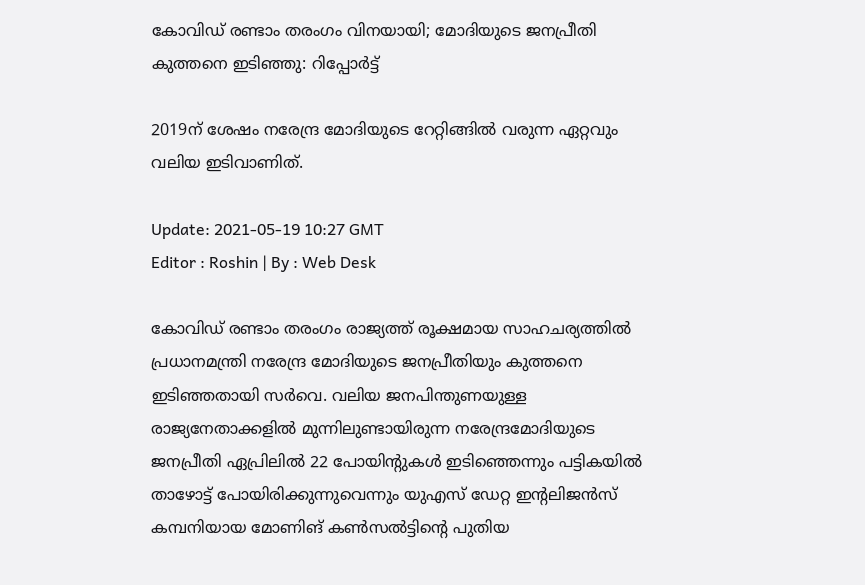കോവിഡ് രണ്ടാം തരംഗം വിനയായി; മോദിയുടെ ജനപ്രീതി കുത്തനെ ഇടിഞ്ഞു: റിപ്പോര്‍ട്ട്

2019ന് ശേഷം നരേന്ദ്ര മോദിയുടെ റേറ്റിങ്ങില്‍ വരുന്ന ഏറ്റവും വലിയ ഇടിവാണിത്.

Update: 2021-05-19 10:27 GMT
Editor : Roshin | By : Web Desk

കോവിഡ് രണ്ടാം തരംഗം രാജ്യത്ത് രൂക്ഷമായ സാഹചര്യത്തില്‍ പ്രധാനമന്ത്രി നരേന്ദ്ര മോദിയുടെ ജനപ്രീതിയും കുത്തനെ ഇടിഞ്ഞതായി സര്‍വെ. വലിയ ജനപിന്തുണയുള്ള രാജ്യനേതാക്കളില്‍ മുന്നിലുണ്ടായിരുന്ന നരേന്ദ്രമോദിയുടെ ജനപ്രീതി ഏപ്രിലില്‍ 22 പോയിന്‍റുകള്‍ ഇടിഞ്ഞെന്നും പട്ടികയില്‍ താഴോട്ട് പോയിരിക്കുന്നുവെന്നും യുഎസ് ഡേറ്റ ഇന്‍റലിജന്‍സ് കമ്പനിയായ മോണിങ് കണ്‍സല്‍ട്ടിന്‍റെ പുതിയ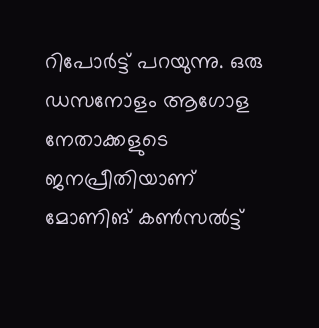റിപോര്‍ട്ട് പറയുന്നു. ഒരു ഡസനോളം ആഗോള നേതാക്കളുടെ ജനപ്രീതിയാണ് മോണിങ് കണ്‍സല്‍ട്ട്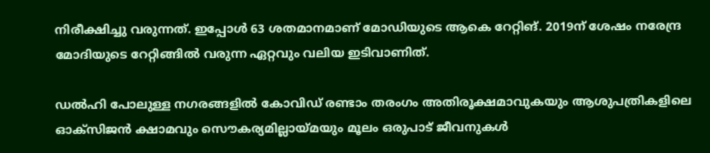നിരീക്ഷിച്ചു വരുന്നത്. ഇപ്പോള്‍ 63 ശതമാനമാണ് മോഡിയുടെ ആകെ റേറ്റിങ്. 2019ന് ശേഷം നരേന്ദ്ര മോദിയുടെ റേറ്റിങ്ങില്‍ വരുന്ന ഏറ്റവും വലിയ ഇടിവാണിത്.

ഡല്‍ഹി പോലുള്ള നഗരങ്ങളില്‍ കോവിഡ് രണ്ടാം തരംഗം അതിരൂക്ഷമാവുകയും ആശുപത്രികളിലെ ഓക്സിജന്‍ ക്ഷാമവും സൌകര്യമില്ലായ്മയും മൂലം ഒരുപാട് ജീവനുകള്‍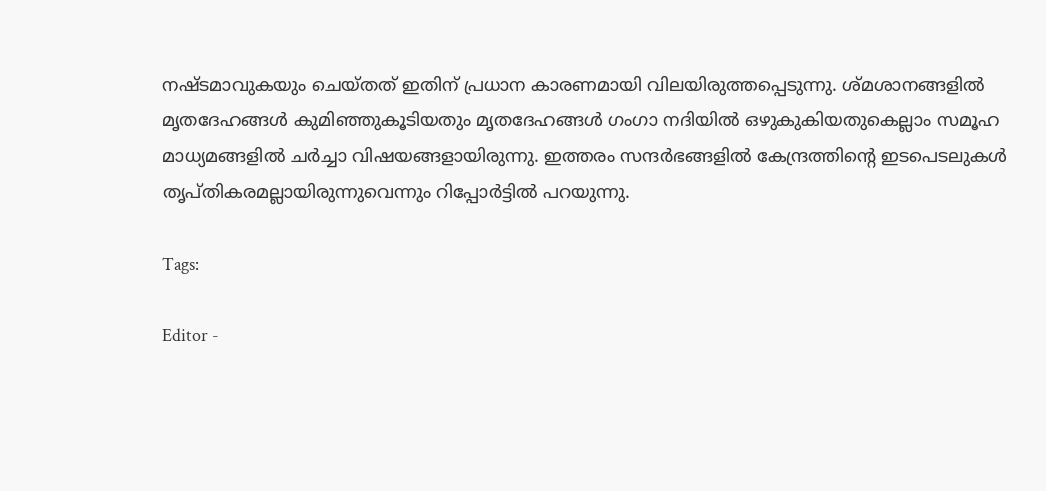നഷ്ടമാവുകയും ചെയ്തത് ഇതിന് പ്രധാന കാരണമായി വിലയിരുത്തപ്പെടുന്നു. ശ്മശാനങ്ങളില്‍ മൃതദേഹങ്ങള്‍ കുമിഞ്ഞുകൂടിയതും മൃതദേഹങ്ങള്‍ ഗംഗാ നദിയില്‍ ഒഴുകുകിയതുകെല്ലാം സമൂഹ മാധ്യമങ്ങളില്‍ ചര്‍ച്ചാ വിഷയങ്ങളായിരുന്നു. ഇത്തരം സന്ദര്‍ഭങ്ങളില്‍ കേന്ദ്രത്തിന്‍റെ ഇടപെടലുകള്‍ തൃപ്തികരമല്ലായിരുന്നുവെന്നും റിപ്പോര്‍ട്ടില്‍ പറയുന്നു.

Tags:

Editor -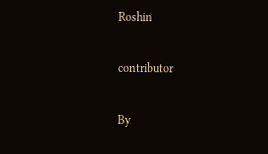Roshin

contributor

By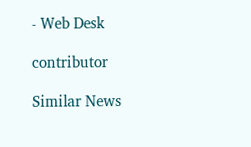- Web Desk

contributor

Similar News